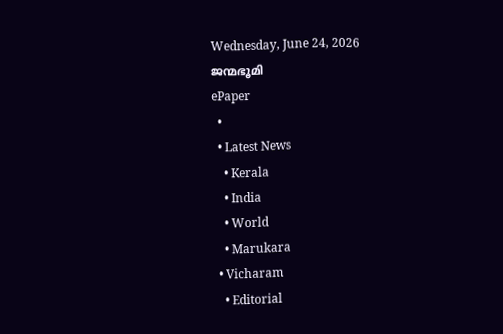Wednesday, June 24, 2026
ജന്മഭൂമി
ePaper
  •
  • Latest News
    • Kerala
    • India
    • World
    • Marukara
  • Vicharam
    • Editorial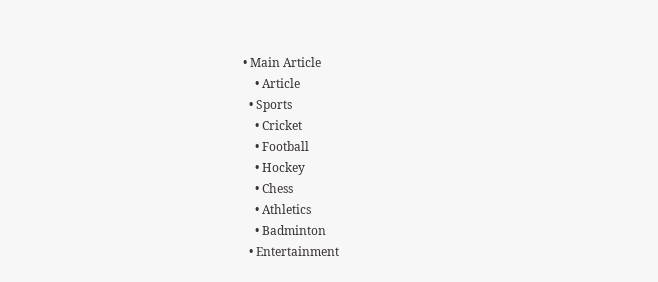• Main Article
    • Article
  • Sports
    • Cricket
    • Football
    • Hockey
    • Chess
    • Athletics
    • Badminton
  • Entertainment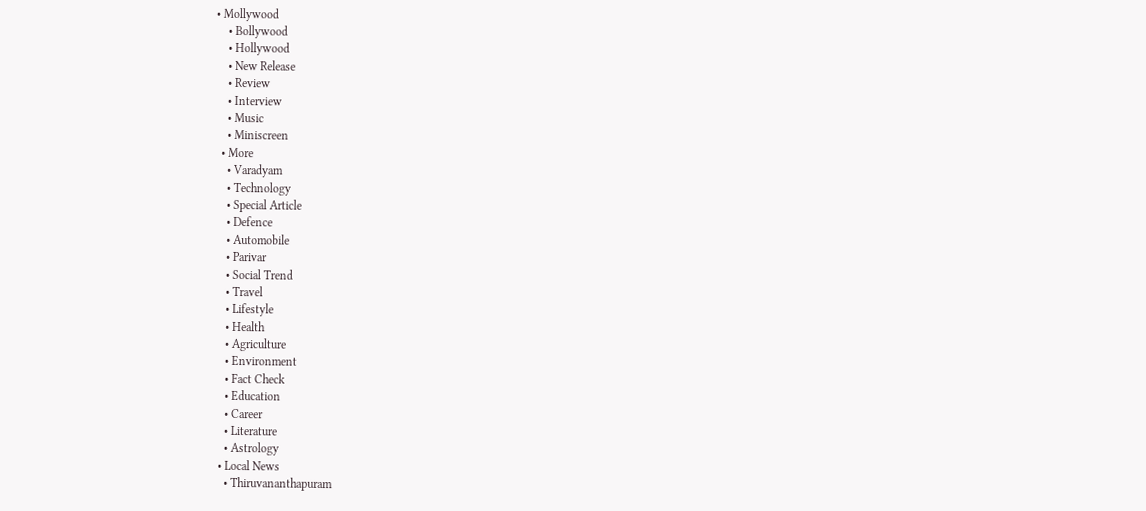• Mollywood
    • Bollywood
    • Hollywood
    • New Release
    • Review
    • Interview
    • Music
    • Miniscreen
  • More
    • Varadyam
    • Technology
    • Special Article
    • Defence
    • Automobile
    • Parivar
    • Social Trend
    • Travel
    • Lifestyle
    • Health
    • Agriculture
    • Environment
    • Fact Check
    • Education
    • Career
    • Literature
    • Astrology
  • Local News
    • Thiruvananthapuram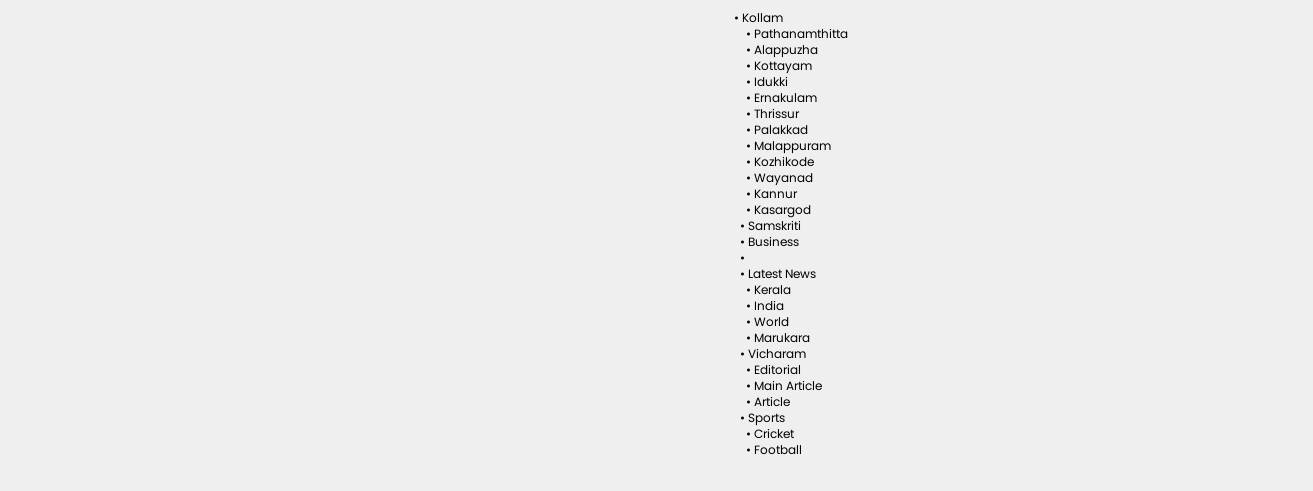• Kollam
    • Pathanamthitta
    • Alappuzha
    • Kottayam
    • Idukki
    • Ernakulam
    • Thrissur
    • Palakkad
    • Malappuram
    • Kozhikode
    • Wayanad
    • Kannur
    • Kasargod
  • Samskriti
  • Business
  •
  • Latest News
    • Kerala
    • India
    • World
    • Marukara
  • Vicharam
    • Editorial
    • Main Article
    • Article
  • Sports
    • Cricket
    • Football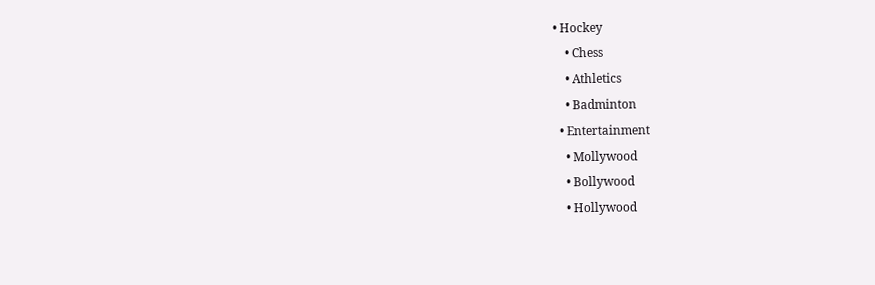• Hockey
    • Chess
    • Athletics
    • Badminton
  • Entertainment
    • Mollywood
    • Bollywood
    • Hollywood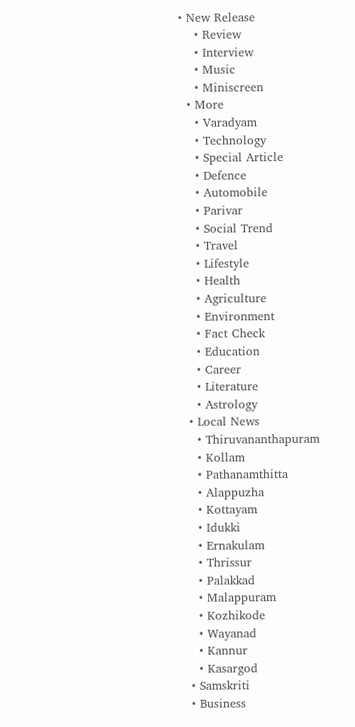• New Release
    • Review
    • Interview
    • Music
    • Miniscreen
  • More
    • Varadyam
    • Technology
    • Special Article
    • Defence
    • Automobile
    • Parivar
    • Social Trend
    • Travel
    • Lifestyle
    • Health
    • Agriculture
    • Environment
    • Fact Check
    • Education
    • Career
    • Literature
    • Astrology
  • Local News
    • Thiruvananthapuram
    • Kollam
    • Pathanamthitta
    • Alappuzha
    • Kottayam
    • Idukki
    • Ernakulam
    • Thrissur
    • Palakkad
    • Malappuram
    • Kozhikode
    • Wayanad
    • Kannur
    • Kasargod
  • Samskriti
  • Business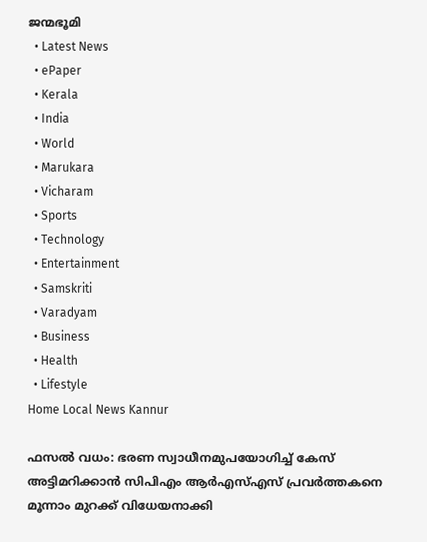ജന്മഭൂമി
  • Latest News
  • ePaper
  • Kerala
  • India
  • World
  • Marukara
  • Vicharam
  • Sports
  • Technology
  • Entertainment
  • Samskriti
  • Varadyam
  • Business
  • Health
  • Lifestyle
Home Local News Kannur

ഫസല്‍ വധം: ഭരണ സ്വാധീനമുപയോഗിച്ച് കേസ് അട്ടിമറിക്കാന്‍ സിപിഎം ആര്‍എസ്എസ് പ്രവര്‍ത്തകനെ മൂന്നാം മുറക്ക് വിധേയനാക്കി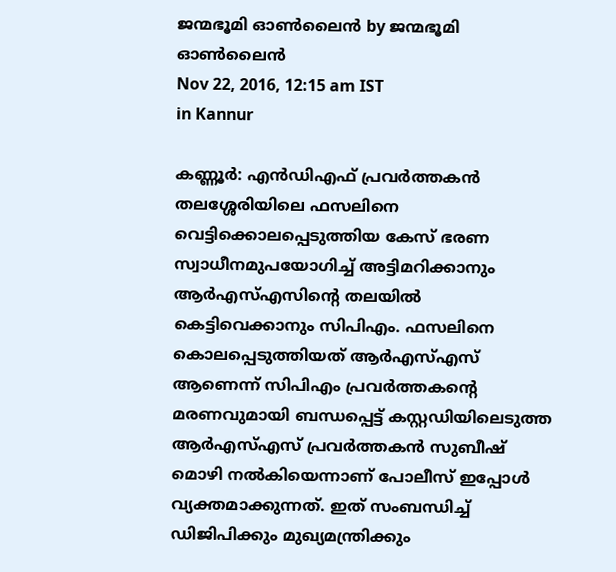ജന്മഭൂമി ഓണ്‍ലൈന്‍ by ജന്മഭൂമി ഓണ്‍ലൈന്‍
Nov 22, 2016, 12:15 am IST
in Kannur

കണ്ണൂര്‍: എന്‍ഡിഎഫ് പ്രവര്‍ത്തകന്‍ തലശ്ശേരിയിലെ ഫസലിനെ വെട്ടിക്കൊലപ്പെടുത്തിയ കേസ് ഭരണ സ്വാധീനമുപയോഗിച്ച് അട്ടിമറിക്കാനും ആര്‍എസ്എസിന്റെ തലയില്‍ കെട്ടിവെക്കാനും സിപിഎം. ഫസലിനെ കൊലപ്പെടുത്തിയത് ആര്‍എസ്എസ് ആണെന്ന് സിപിഎം പ്രവര്‍ത്തകന്റെ മരണവുമായി ബന്ധപ്പെട്ട് കസ്റ്റഡിയിലെടുത്ത ആര്‍എസ്എസ് പ്രവര്‍ത്തകന്‍ സുബീഷ് മൊഴി നല്‍കിയെന്നാണ് പോലീസ് ഇപ്പോള്‍ വ്യക്തമാക്കുന്നത്. ഇത് സംബന്ധിച്ച് ഡിജിപിക്കും മുഖ്യമന്ത്രിക്കും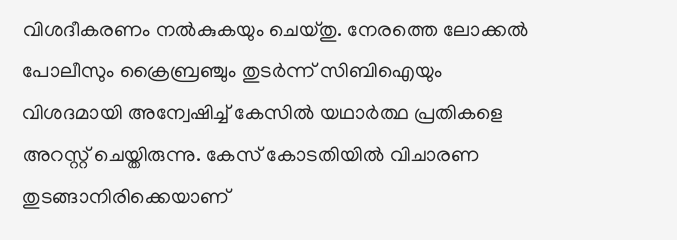വിശദീകരണം നല്‍കുകയും ചെയ്തു. നേരത്തെ ലോക്കല്‍ പോലീസും ക്രൈബ്രഞ്ചും തുടര്‍ന്ന് സിബിഐയും വിശദമായി അന്വേഷിച്ച് കേസില്‍ യഥാര്‍ത്ഥ പ്രതികളെ അറസ്റ്റ് ചെയ്തിരുന്നു. കേസ് കോടതിയില്‍ വിചാരണ തുടങ്ങാനിരിക്കെയാണ്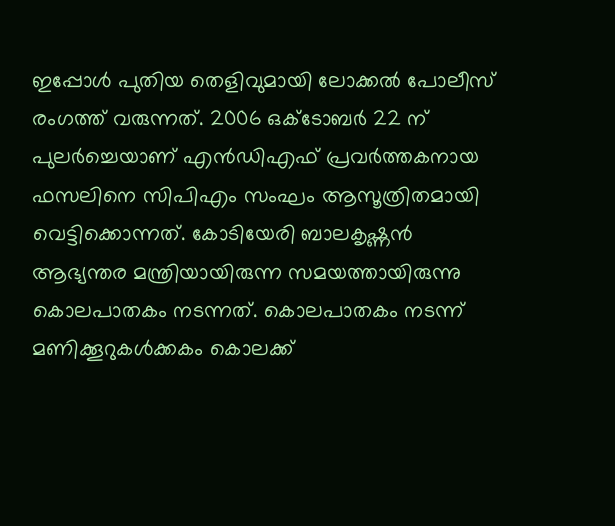ഇപ്പോള്‍ പുതിയ തെളിവുമായി ലോക്കല്‍ പോലീസ് രംഗത്ത് വരുന്നത്. 2006 ഒക്‌ടോബര്‍ 22 ന് പുലര്‍ച്ചെയാണ് എന്‍ഡിഎഫ് പ്രവര്‍ത്തകനായ ഫസലിനെ സിപിഎം സംഘം ആസൂത്രിതമായി വെട്ടിക്കൊന്നത്. കോടിയേരി ബാലകൃഷ്ണന്‍ ആഭ്യന്തര മന്ത്രിയായിരുന്ന സമയത്തായിരുന്നു കൊലപാതകം നടന്നത്. കൊലപാതകം നടന്ന് മണിക്കൂറുകള്‍ക്കകം കൊലക്ക്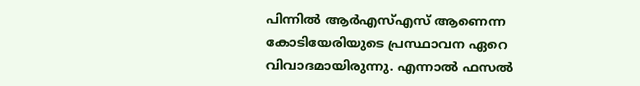പിന്നില്‍ ആര്‍എസ്എസ് ആണെന്ന കോടിയേരിയുടെ പ്രസ്ഥാവന ഏറെ വിവാദമായിരുന്നു. എന്നാല്‍ ഫസല്‍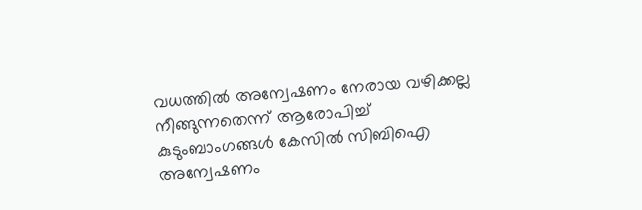വധത്തില്‍ അന്വേഷണം നേരായ വഴിക്കല്ല നീങ്ങുന്നതെന്ന് ആരോപിച്ച് കുടുംബാംഗങ്ങള്‍ കേസില്‍ സിബിഐ അന്വേഷണം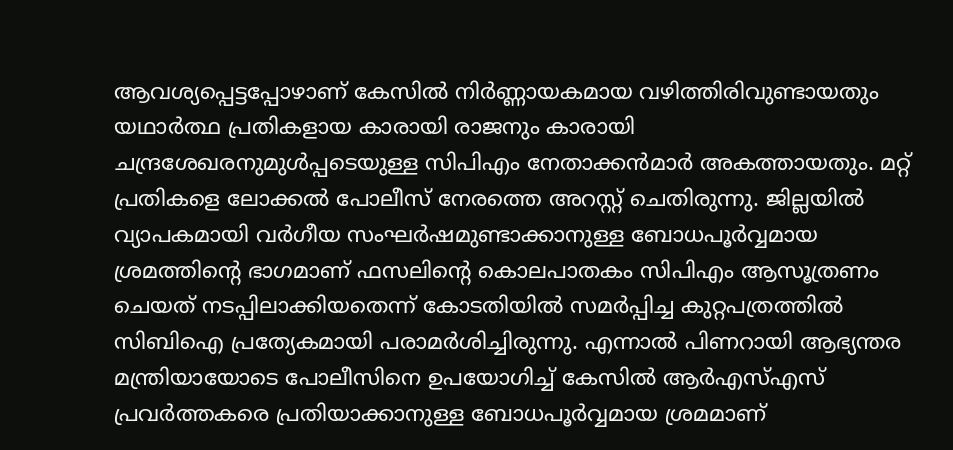ആവശ്യപ്പെട്ടപ്പോഴാണ് കേസില്‍ നിര്‍ണ്ണായകമായ വഴിത്തിരിവുണ്ടായതും യഥാര്‍ത്ഥ പ്രതികളായ കാരായി രാജനും കാരായി ചന്ദ്രശേഖരനുമുള്‍പ്പടെയുള്ള സിപിഎം നേതാക്കന്‍മാര്‍ അകത്തായതും. മറ്റ് പ്രതികളെ ലോക്കല്‍ പോലീസ് നേരത്തെ അറസ്റ്റ് ചെതിരുന്നു. ജില്ലയില്‍ വ്യാപകമായി വര്‍ഗീയ സംഘര്‍ഷമുണ്ടാക്കാനുള്ള ബോധപൂര്‍വ്വമായ ശ്രമത്തിന്റെ ഭാഗമാണ് ഫസലിന്റെ കൊലപാതകം സിപിഎം ആസൂത്രണം ചെയത് നടപ്പിലാക്കിയതെന്ന് കോടതിയില്‍ സമര്‍പ്പിച്ച കുറ്റപത്രത്തില്‍ സിബിഐ പ്രത്യേകമായി പരാമര്‍ശിച്ചിരുന്നു. എന്നാല്‍ പിണറായി ആഭ്യന്തര മന്ത്രിയായോടെ പോലീസിനെ ഉപയോഗിച്ച് കേസില്‍ ആര്‍എസ്എസ് പ്രവര്‍ത്തകരെ പ്രതിയാക്കാനുള്ള ബോധപൂര്‍വ്വമായ ശ്രമമാണ്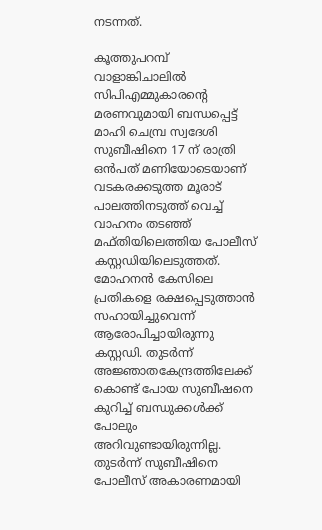നടന്നത്.

കൂത്തുപറമ്പ് വാളാങ്കിചാലില്‍ സിപിഎമ്മുകാരന്റെ മരണവുമായി ബന്ധപ്പെട്ട് മാഹി ചെമ്പ്ര സ്വദേശി സുബീഷിനെ 17 ന് രാത്രി ഒന്‍പത് മണിയോടെയാണ് വടകരക്കടുത്ത മൂരാട് പാലത്തിനടുത്ത് വെച്ച് വാഹനം തടഞ്ഞ് മഫ്തിയിലെത്തിയ പോലീസ് കസ്റ്റഡിയിലെടുത്തത്. മോഹനന്‍ കേസിലെ പ്രതികളെ രക്ഷപ്പെടുത്താന്‍ സഹായിച്ചുവെന്ന് ആരോപിച്ചായിരുന്നു കസ്റ്റഡി. തുടര്‍ന്ന് അജ്ഞാതകേന്ദ്രത്തിലേക്ക് കൊണ്ട് പോയ സുബീഷനെ കുറിച്ച് ബന്ധുക്കള്‍ക്ക് പോലും അറിവുണ്ടായിരുന്നില്ല. തുടര്‍ന്ന് സുബീഷിനെ പോലീസ് അകാരണമായി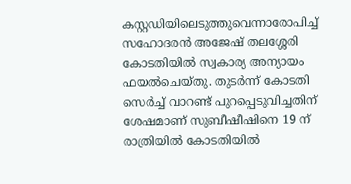കസ്റ്റഡിയിലെടുത്തുവെന്നാരോപിച്ച് സഹോദരന്‍ അജേഷ് തലശ്ശേരി കോടതിയില്‍ സ്വകാര്യ അന്യായം ഫയല്‍ചെയ്തു. തുടര്‍ന്ന് കോടതി സെര്‍ച്ച് വാറണ്ട് പുറപ്പെടുവിച്ചതിന് ശേഷമാണ് സുബീഷീഷിനെ 19 ന് രാത്രിയില്‍ കോടതിയില്‍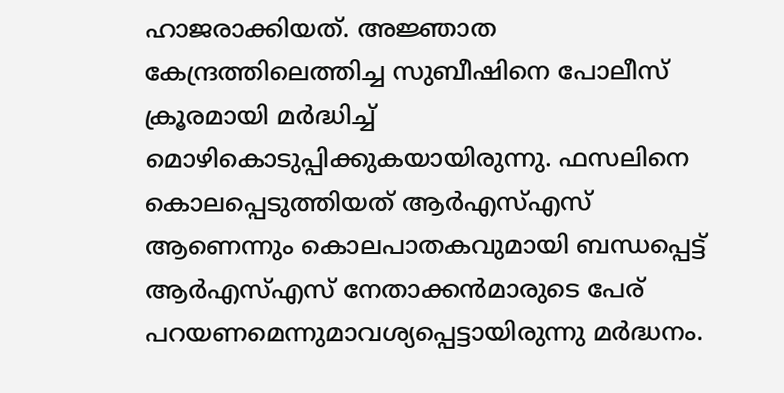ഹാജരാക്കിയത്. അജ്ഞാത കേന്ദ്രത്തിലെത്തിച്ച സുബീഷിനെ പോലീസ് ക്രൂരമായി മര്‍ദ്ധിച്ച് മൊഴികൊടുപ്പിക്കുകയായിരുന്നു. ഫസലിനെ കൊലപ്പെടുത്തിയത് ആര്‍എസ്എസ് ആണെന്നും കൊലപാതകവുമായി ബന്ധപ്പെട്ട് ആര്‍എസ്എസ് നേതാക്കന്‍മാരുടെ പേര് പറയണമെന്നുമാവശ്യപ്പെട്ടായിരുന്നു മര്‍ദ്ധനം.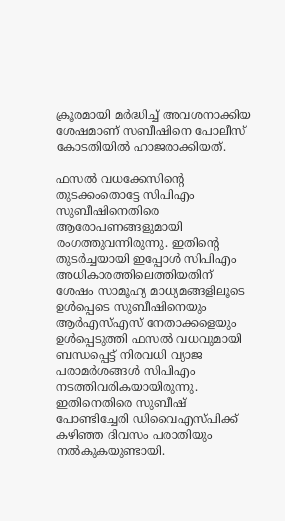ക്രൂരമായി മര്‍ദ്ധിച്ച് അവശനാക്കിയ ശേഷമാണ് സബീഷിനെ പോലീസ് കോടതിയില്‍ ഹാജരാക്കിയത്.

ഫസല്‍ വധക്കേസിന്റെ തുടക്കംതൊട്ടേ സിപിഎം സുബീഷിനെതിരെ ആരോപണങ്ങളുമായി രംഗത്തുവന്നിരുന്നു. ഇതിന്റെ തുടര്‍ച്ചയായി ഇപ്പോള്‍ സിപിഎം അധികാരത്തിലെത്തിയതിന് ശേഷം സാമൂഹ്യ മാധ്യമങ്ങളിലൂടെ ഉള്‍പ്പെടെ സുബീഷിനെയും ആര്‍എസ്എസ് നേതാക്കളെയും ഉള്‍പ്പെടുത്തി ഫസല്‍ വധവുമായി ബന്ധപ്പെട്ട് നിരവധി വ്യാജ പരാമര്‍ശങ്ങള്‍ സിപിഎം നടത്തിവരികയായിരുന്നു. ഇതിനെതിരെ സുബീഷ് പോണ്ടിച്ചേരി ഡിവൈഎസ്പിക്ക് കഴിഞ്ഞ ദിവസം പരാതിയും നല്‍കുകയുണ്ടായി.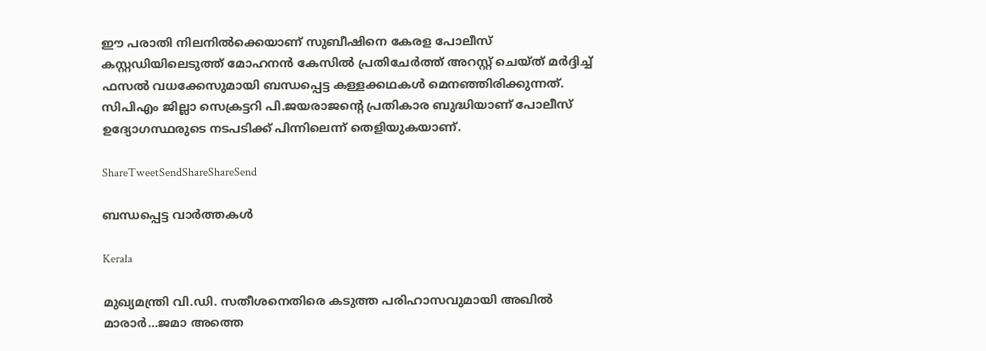ഈ പരാതി നിലനില്‍ക്കെയാണ് സുബീഷിനെ കേരള പോലീസ് കസ്റ്റഡിയിലെടുത്ത് മോഹനന്‍ കേസില്‍ പ്രതിചേര്‍ത്ത് അറസ്റ്റ് ചെയ്ത് മര്‍ദ്ദിച്ച് ഫസല്‍ വധക്കേസുമായി ബന്ധപ്പെട്ട കള്ളക്കഥകള്‍ മെനഞ്ഞിരിക്കുന്നത്. സിപിഎം ജില്ലാ സെക്രട്ടറി പി.ജയരാജന്റെ പ്രതികാര ബുദ്ധിയാണ് പോലീസ് ഉദ്യോഗസ്ഥരുടെ നടപടിക്ക് പിന്നിലെന്ന് തെളിയുകയാണ്.

ShareTweetSendShareShareSend

ബന്ധപ്പെട്ട വാര്‍ത്തകള്‍

Kerala

മുഖ്യമന്ത്രി വി.ഡി. സതീശനെതിരെ കടുത്ത പരിഹാസവുമായി അഖില്‍ മാരാര്‍…ജമാ അത്തെ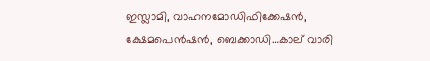ഇസ്ലാമി, വാഹനമോഡിഫിക്കേഷന്‍, ക്ഷേമപെന്‍ഷന്‍, ബെക്കാഡി…കാല് വാരി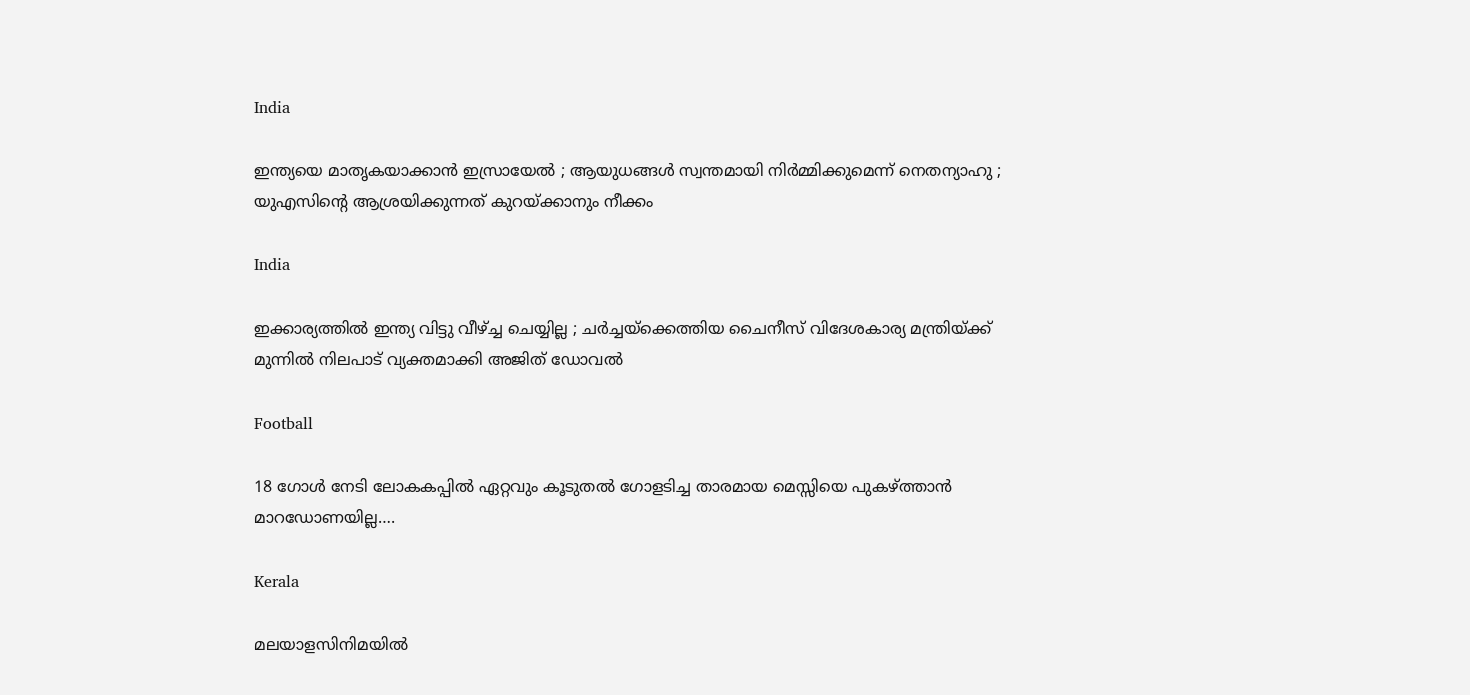India

ഇന്ത്യയെ മാതൃകയാക്കാൻ ഇസ്രായേൽ ; ആയുധങ്ങൾ സ്വന്തമായി നിർമ്മിക്കുമെന്ന് നെതന്യാഹു ; യുഎസിന്റെ ആശ്രയിക്കുന്നത് കുറയ്‌ക്കാനും നീക്കം

India

ഇക്കാര്യത്തിൽ ഇന്ത്യ വിട്ടു വീഴ്‌ച്ച ചെയ്യില്ല ; ചർച്ചയ്‌ക്കെത്തിയ ചൈനീസ് വിദേശകാര്യ മന്ത്രിയ്‌ക്ക് മുന്നിൽ നിലപാട് വ്യക്തമാക്കി അജിത് ഡോവൽ

Football

18 ഗോള്‍ നേടി ലോകകപ്പില്‍ ഏറ്റവും കൂടുതല്‍ ഗോളടിച്ച താരമായ മെസ്സിയെ പുകഴ്‌ത്താന്‍ മാറഡോണയില്ല….

Kerala

മലയാളസിനിമയിൽ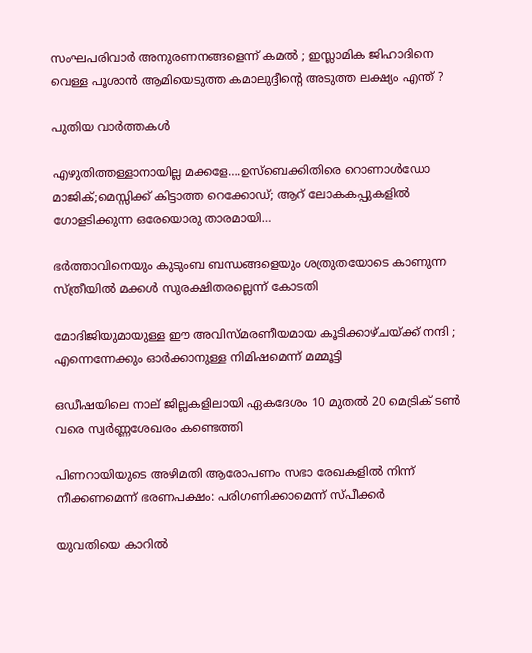സംഘപരിവാർ അനുരണനങ്ങളെന്ന് കമൽ ; ഇസ്ലാമിക ജിഹാദിനെ വെള്ള പൂശാൻ ആമിയെടുത്ത കമാലുദ്ദീന്റെ അടുത്ത ലക്ഷ്യം എന്ത് ?

പുതിയ വാര്‍ത്തകള്‍

എഴുതിത്തള്ളാനായില്ല മക്കളേ….ഉസ്ബെക്കിതിരെ റൊണാള്‍ഡോ മാജിക്;മെസ്സിക്ക് കിട്ടാത്ത റെക്കോഡ്; ആറ് ലോകകപ്പുകളില്‍ ഗോളടിക്കുന്ന ഒരേയൊരു താരമായി…

ഭര്‍ത്താവിനെയും കുടുംബ ബന്ധങ്ങളെയും ശത്രുതയോടെ കാണുന്ന സ്ത്രീയില്‍ മക്കള്‍ സുരക്ഷിതരല്ലെന്ന് കോടതി

മോദിജിയുമായുള്ള ഈ അവിസ്മരണീയമായ കൂടിക്കാഴ്ചയ്‌ക്ക് നന്ദി ; എന്നെന്നേക്കും ഓർക്കാനുള്ള നിമിഷമെന്ന് മമ്മൂട്ടി

ഒഡീഷയിലെ നാല് ജില്ലകളിലായി ഏകദേശം 10 മുതൽ 20 മെട്രിക് ടൺ വരെ സ്വർണ്ണശേഖരം കണ്ടെത്തി

പിണറായിയുടെ അഴിമതി ആരോപണം സഭാ രേഖകളില്‍ നിന്ന് നീക്കണമെന്ന് ഭരണപക്ഷം: പരിഗണിക്കാമെന്ന് സ്പീക്കര്‍

യുവതിയെ കാറില്‍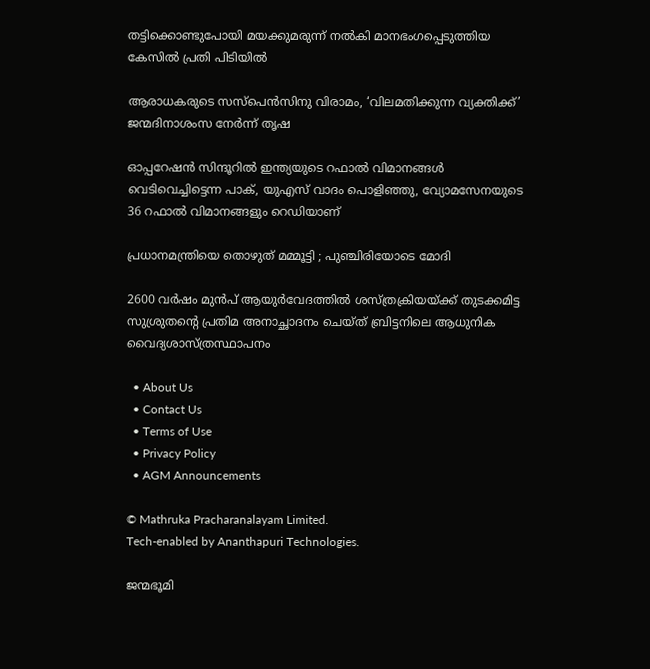തട്ടിക്കൊണ്ടുപോയി മയക്കുമരുന്ന് നല്‍കി മാനഭംഗപ്പെടുത്തിയ കേസില്‍ പ്രതി പിടിയില്‍

ആരാധകരുടെ സസ്‌പെന്‍സിനു വിരാമം, ‘വിലമതിക്കുന്ന വ്യക്തിക്ക്’ ജന്മദിനാശംസ നേര്‍ന്ന് തൃഷ

ഓപ്പറേഷന്‍ സിന്ദൂറില്‍ ഇന്ത്യയുടെ റഫാൽ വിമാനങ്ങൾ വെടിവെച്ചിട്ടെന്ന പാക്, യുഎസ് വാദം പൊളിഞ്ഞു, വ്യോമസേനയുടെ 36 റഫാല്‍ വിമാനങ്ങളും റെഡിയാണ്

പ്രധാനമന്ത്രിയെ തൊഴുത് മമ്മൂട്ടി ; പുഞ്ചിരിയോടെ മോദി

2600 വര്‍ഷം മുന്‍പ് ആയുര്‍വേദത്തില്‍ ശസ്ത്രക്രിയയ്‌ക്ക് തുടക്കമിട്ട സുശ്രുതന്റെ പ്രതിമ അനാച്ഛാദനം ചെയ്ത് ബ്രിട്ടനിലെ ആധുനിക വൈദ്യശാസ്ത്രസ്ഥാപനം

  • About Us
  • Contact Us
  • Terms of Use
  • Privacy Policy
  • AGM Announcements

© Mathruka Pracharanalayam Limited.
Tech-enabled by Ananthapuri Technologies.

ജന്മഭൂമി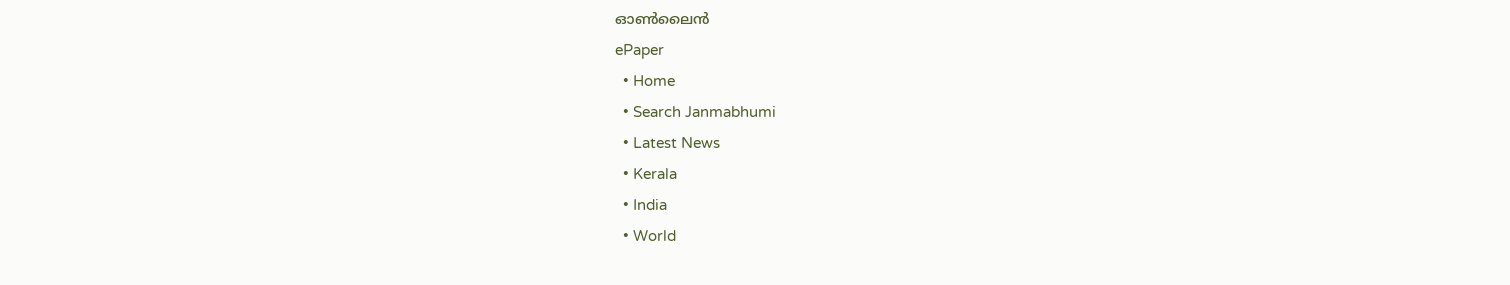ഓണ്‍ലൈന്‍
ePaper
  • Home
  • Search Janmabhumi
  • Latest News
  • Kerala
  • India
  • World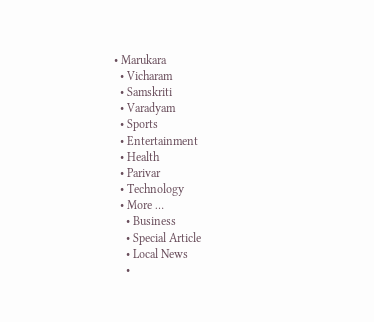• Marukara
  • Vicharam
  • Samskriti
  • Varadyam
  • Sports
  • Entertainment
  • Health
  • Parivar
  • Technology
  • More …
    • Business
    • Special Article
    • Local News
    •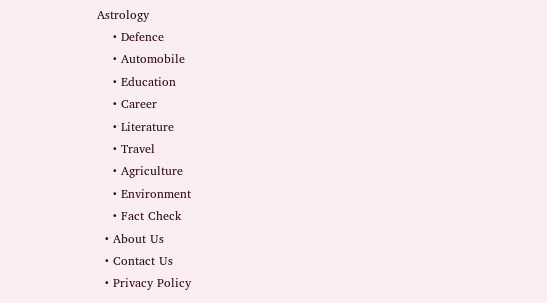Astrology
    • Defence
    • Automobile
    • Education
    • Career
    • Literature
    • Travel
    • Agriculture
    • Environment
    • Fact Check
  • About Us
  • Contact Us
  • Privacy Policy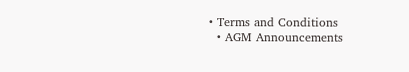• Terms and Conditions
  • AGM Announcements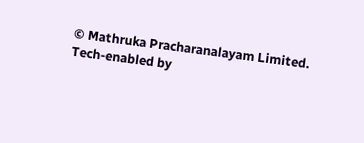© Mathruka Pracharanalayam Limited.
Tech-enabled by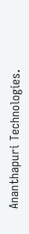Ananthapuri Technologies.